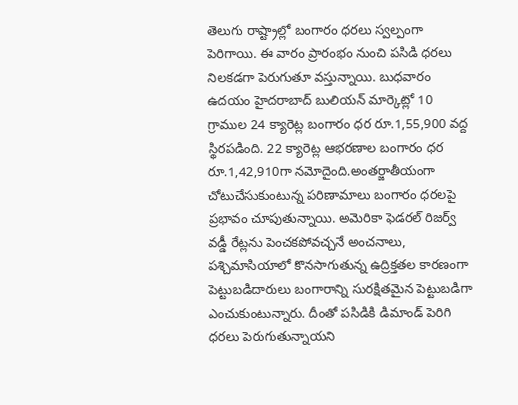తెలుగు రాష్ట్రాల్లో బంగారం ధరలు స్వల్పంగా పెరిగాయి. ఈ వారం ప్రారంభం నుంచి పసిడి ధరలు నిలకడగా పెరుగుతూ వస్తున్నాయి. బుధవారం ఉదయం హైదరాబాద్ బులియన్ మార్కెట్లో 10 గ్రాముల 24 క్యారెట్ల బంగారం ధర రూ.1,55,900 వద్ద స్థిరపడింది. 22 క్యారెట్ల ఆభరణాల బంగారం ధర రూ.1,42,910గా నమోదైంది.అంతర్జాతీయంగా చోటుచేసుకుంటున్న పరిణామాలు బంగారం ధరలపై ప్రభావం చూపుతున్నాయి. అమెరికా ఫెడరల్ రిజర్వ్ వడ్డీ రేట్లను పెంచకపోవచ్చనే అంచనాలు, పశ్చిమాసియాలో కొనసాగుతున్న ఉద్రిక్తతల కారణంగా పెట్టుబడిదారులు బంగారాన్ని సురక్షితమైన పెట్టుబడిగా ఎంచుకుంటున్నారు. దీంతో పసిడికి డిమాండ్ పెరిగి ధరలు పెరుగుతున్నాయని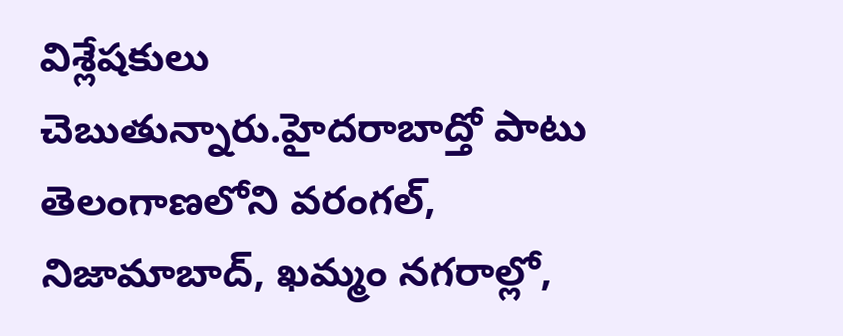విశ్లేషకులు చెబుతున్నారు.హైదరాబాద్తో పాటు తెలంగాణలోని వరంగల్, నిజామాబాద్, ఖమ్మం నగరాల్లో,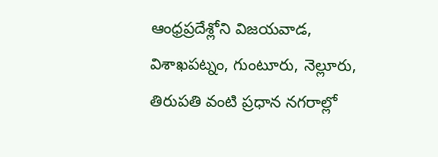ఆంధ్రప్రదేశ్లోని విజయవాడ, విశాఖపట్నం, గుంటూరు, నెల్లూరు, తిరుపతి వంటి ప్రధాన నగరాల్లో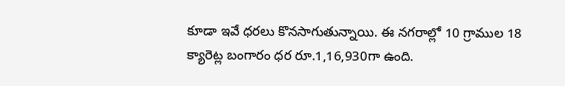కూడా ఇవే ధరలు కొనసాగుతున్నాయి. ఈ నగరాల్లో 10 గ్రాముల 18 క్యారెట్ల బంగారం ధర రూ.1,16,930గా ఉంది.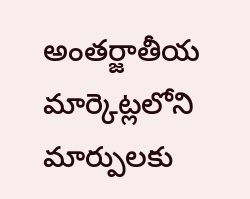అంతర్జాతీయ మార్కెట్లలోని మార్పులకు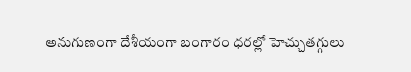అనుగుణంగా దేశీయంగా బంగారం ధరల్లో హెచ్చుతగ్గులు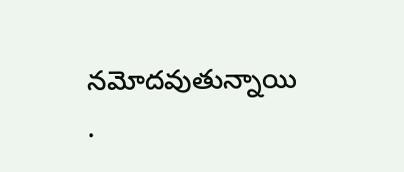నమోదవుతున్నాయి
.